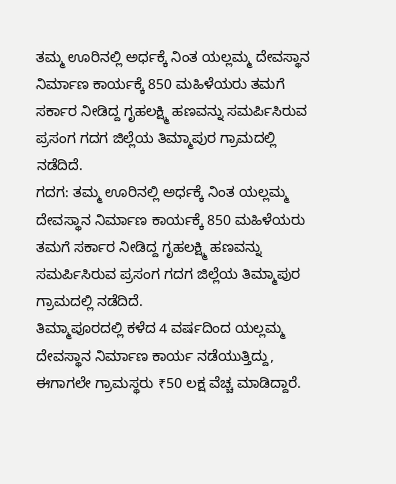ತಮ್ಮ ಊರಿನಲ್ಲಿ ಅರ್ಧಕ್ಕೆ ನಿಂತ ಯಲ್ಲಮ್ಮ ದೇವಸ್ಥಾನ ನಿರ್ಮಾಣ ಕಾರ್ಯಕ್ಕೆ 850 ಮಹಿಳೆಯರು ತಮಗೆ ಸರ್ಕಾರ ನೀಡಿದ್ದ ಗೃಹಲಕ್ಷ್ಮಿ ಹಣವನ್ನು ಸಮರ್ಪಿಸಿರುವ ಪ್ರಸಂಗ ಗದಗ ಜಿಲ್ಲೆಯ ತಿಮ್ಮಾಪುರ ಗ್ರಾಮದಲ್ಲಿ ನಡೆದಿದೆ.
ಗದಗ: ತಮ್ಮ ಊರಿನಲ್ಲಿ ಅರ್ಧಕ್ಕೆ ನಿಂತ ಯಲ್ಲಮ್ಮ ದೇವಸ್ಥಾನ ನಿರ್ಮಾಣ ಕಾರ್ಯಕ್ಕೆ 850 ಮಹಿಳೆಯರು ತಮಗೆ ಸರ್ಕಾರ ನೀಡಿದ್ದ ಗೃಹಲಕ್ಷ್ಮಿ ಹಣವನ್ನು ಸಮರ್ಪಿಸಿರುವ ಪ್ರಸಂಗ ಗದಗ ಜಿಲ್ಲೆಯ ತಿಮ್ಮಾಪುರ ಗ್ರಾಮದಲ್ಲಿ ನಡೆದಿದೆ.
ತಿಮ್ಮಾಪೂರದಲ್ಲಿ ಕಳೆದ 4 ವರ್ಷದಿಂದ ಯಲ್ಲಮ್ಮ ದೇವಸ್ಥಾನ ನಿರ್ಮಾಣ ಕಾರ್ಯ ನಡೆಯುತ್ತಿದ್ದು, ಈಗಾಗಲೇ ಗ್ರಾಮಸ್ಥರು ₹50 ಲಕ್ಷ ವೆಚ್ಚ ಮಾಡಿದ್ದಾರೆ.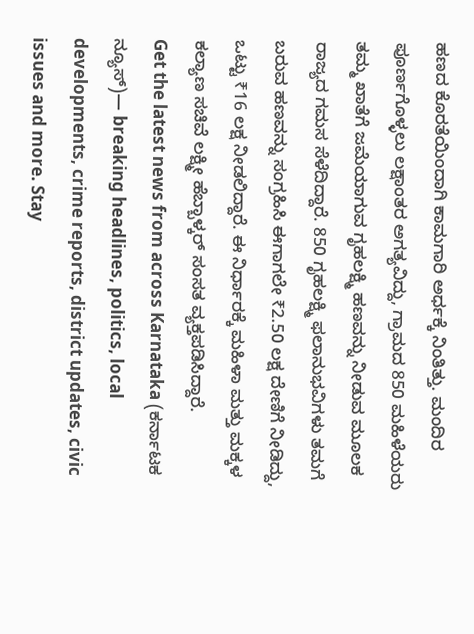ಹಣದ ಕೊರತೆಯಿಂದಾಗಿ ಕಾಮಗಾರಿ ಅರ್ಧಕ್ಕೆ ನಿಂತಿತ್ತು. ಮಂದಿರ ಪೂರ್ಣಗೊಳ್ಳಲು ಲಕ್ಷಾಂತರ ಅಗತ್ಯವಿದ್ದು, ಗ್ರಾಮದ 850 ಮಹಿಳೆಯರು ತಮ್ಮ ಖಾತೆಗೆ ಜಮೆಯಾಗುವ ಗೃಹಲಕ್ಷ್ಮಿ ಹಣವನ್ನು ನೀಡುವ ಮೂಲಕ ರಾಜ್ಯದ ಗಮಸ ಸೆಳೆದಿದ್ದಾರೆ. 850 ಗೃಹಲಕ್ಷ್ಮಿ ಫಲಾನುಭವಿಗಳು ತಮಗೆ ಬರುವ ಹಣವನ್ನು ಸಂಗ್ರಹಿಸಿ ಈಗಾಗಲೇ ₹2.50 ಲಕ್ಷ ದೇಣಿಗೆ ನೀಡಿದ್ದು, ಒಟ್ಟು ₹16 ಲಕ್ಷ ನೀಡಲಿದ್ದಾರೆ. ಈ ನಿರ್ಧಾರಕ್ಕೆ ಮಹಿಳಾ ಮತ್ತು ಮಕ್ಕಳ ಕಲ್ಯಾಣ ಸಚಿವೆ ಲಕ್ಷ್ಮೀ ಹೆಬ್ಬಾಳ್ಕರ್ ಸಂಸತ ವ್ಯಕ್ತಪಡಿಸಿದ್ದಾರೆ.
Get the latest news from across Karnataka (ಕರ್ನಾಟಕ ನ್ಯೂಸ್)— breaking headlines, politics, local developments, crime reports, district updates, civic issues and more. Stay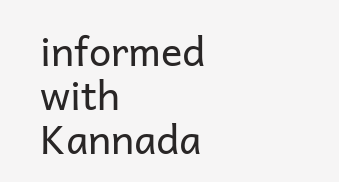informed with Kannada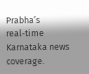Prabha’s real‑time Karnataka news coverage.